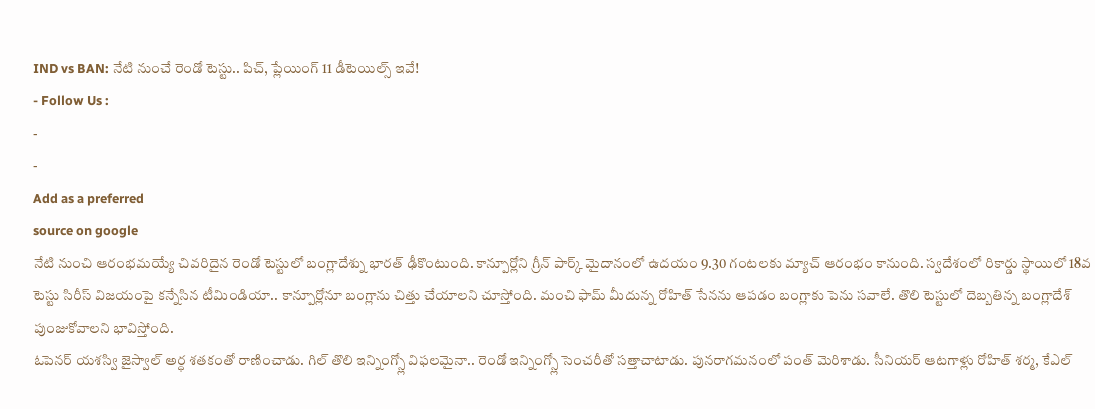IND vs BAN: నేటి నుంచే రెండో టెస్టు.. పిచ్, ప్లేయింగ్ 11 డీటెయిల్స్ ఇవే!
- Follow Us :
-
-
Add as a preferred
source on google
నేటి నుంచి ఆరంభమయ్యే చివరిదైన రెండో టెస్టులో బంగ్లాదేశ్ను భారత్ ఢీకొంటుంది. కాన్పూర్లోని గ్రీన్ పార్క్ మైదానంలో ఉదయం 9.30 గంటలకు మ్యాచ్ ఆరంభం కానుంది. స్వదేశంలో రికార్డు స్థాయిలో 18వ టెస్టు సిరీస్ విజయంపై కన్నేసిన టీమిండియా.. కాన్పూర్లోనూ బంగ్లాను చిత్తు చేయాలని చూస్తోంది. మంచి ఫామ్ మీదున్న రోహిత్ సేనను ఆపడం బంగ్లాకు పెను సవాలే. తొలి టెస్టులో దెబ్బతిన్న బంగ్లాదేశ్ పుంజుకోవాలని భావిస్తోంది.
ఓపెనర్ యశస్వి జైస్వాల్ అర్ధ శతకంతో రాణించాడు. గిల్ తొలి ఇన్నింగ్స్లో విఫలమైనా.. రెండో ఇన్నింగ్స్లో సెంచరీతో సత్తాచాటాడు. పునరాగమనంలో పంత్ మెరిశాడు. సీనియర్ ఆటగాళ్లు రోహిత్ శర్మ, కేఎల్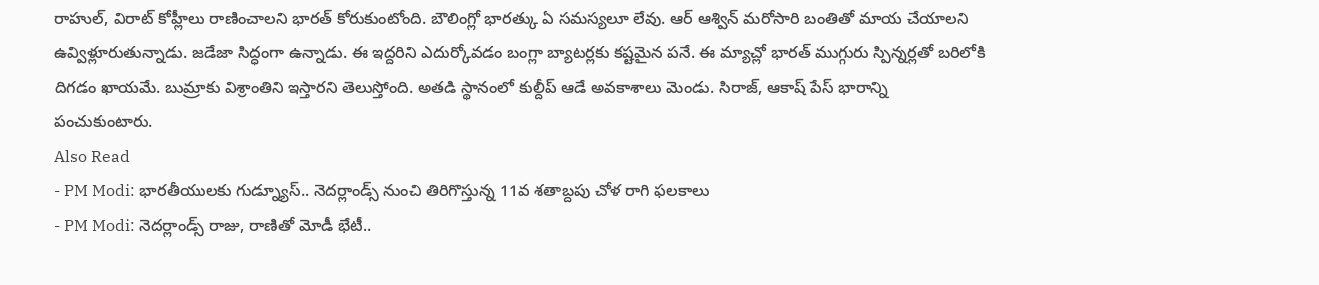రాహుల్, విరాట్ కోహ్లీలు రాణించాలని భారత్ కోరుకుంటోంది. బౌలింగ్లో భారత్కు ఏ సమస్యలూ లేవు. ఆర్ ఆశ్విన్ మరోసారి బంతితో మాయ చేయాలని ఉవ్విళ్లూరుతున్నాడు. జడేజా సిద్ధంగా ఉన్నాడు. ఈ ఇద్దరిని ఎదుర్కోవడం బంగ్లా బ్యాటర్లకు కష్టమైన పనే. ఈ మ్యాచ్లో భారత్ ముగ్గురు స్పిన్నర్లతో బరిలోకి దిగడం ఖాయమే. బుమ్రాకు విశ్రాంతిని ఇస్తారని తెలుస్తోంది. అతడి స్థానంలో కుల్దీప్ ఆడే అవకాశాలు మెండు. సిరాజ్, ఆకాష్ పేస్ భారాన్ని పంచుకుంటారు.
Also Read
- PM Modi: భారతీయులకు గుడ్న్యూస్.. నెదర్లాండ్స్ నుంచి తిరిగొస్తున్న 11వ శతాబ్దపు చోళ రాగి ఫలకాలు
- PM Modi: నెదర్లాండ్స్ రాజు, రాణితో మోడీ భేటీ..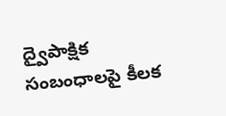ద్వైపాక్షిక సంబంధాలపై కీలక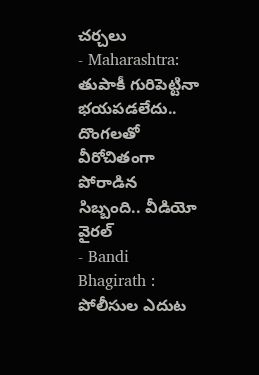చర్చలు
- Maharashtra: తుపాకీ గురిపెట్టినా భయపడలేదు.. దొంగలతో వీరోచితంగా పోరాడిన సిబ్బంది.. వీడియో వైరల్
- Bandi Bhagirath : పోలీసుల ఎదుట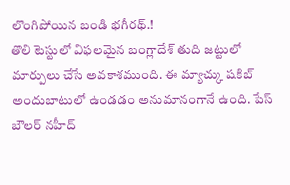లొంగిపోయిన బండి భగీరథ్.!
తొలి టెస్టులో విఫలమైన బంగ్లాదేశ్ తుది జట్టులో మార్పులు చేసే అవకాశముంది. ఈ మ్యాచ్కు షకిబ్ అందుబాటులో ఉండడం అనుమానంగానే ఉంది. పేస్ బౌలర్ నహీద్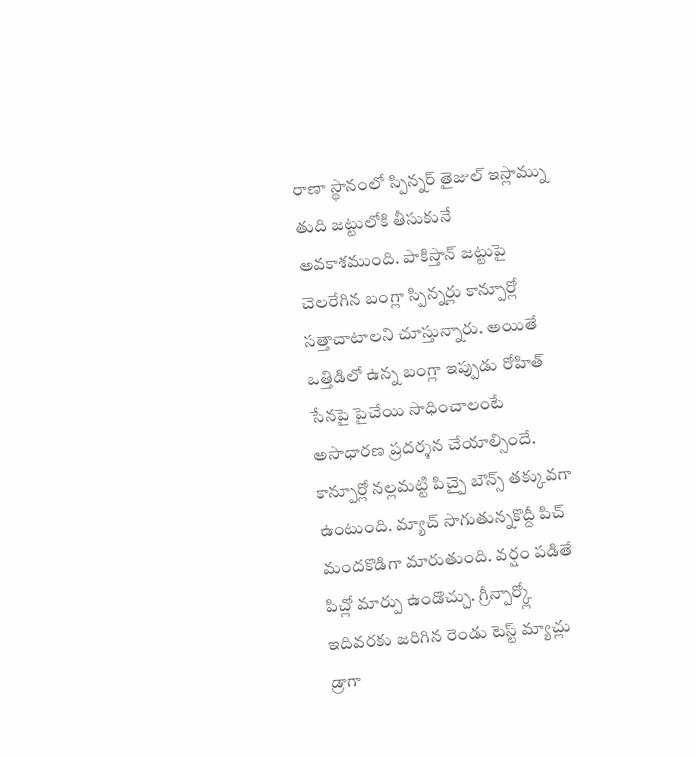రాణా స్థానంలో స్పిన్నర్ తైజుల్ ఇస్లామ్ను తుది జట్టులోకి తీసుకునే అవకాశముంది. పాకిస్తాన్ జట్టుపై చెలరేగిన బంగ్లా స్పిన్నర్లు కాన్పూర్లో సత్తాచాటాలని చూస్తున్నారు. అయితే ఒత్తిడిలో ఉన్న బంగ్లా ఇప్పుడు రోహిత్ సేనపై పైచేయి సాధించాలంటే అసాధారణ ప్రదర్శన చేయాల్సిందే.
కాన్పూర్లో నల్లమట్టి పిచ్పై బౌన్స్ తక్కువగా ఉంటుంది. మ్యాచ్ సాగుతున్నకొద్దీ పిచ్ మందకొడిగా మారుతుంది. వర్షం పడితే పిచ్లో మార్పు ఉండొచ్చు. గ్రీన్పార్క్లో ఇదివరకు జరిగిన రెండు టెస్ట్ మ్యాచ్లు డ్రాగా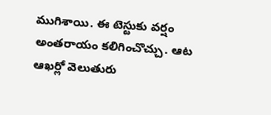ముగిశాయి. ఈ టెస్టుకు వర్షం అంతరాయం కలిగించొచ్చు. ఆట ఆఖర్లో వెలుతురు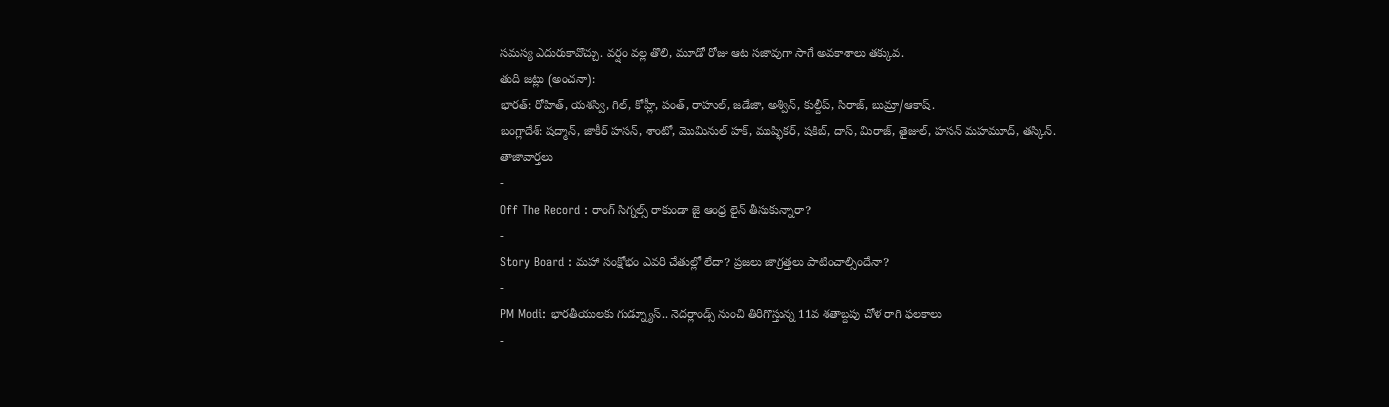సమస్య ఎదురుకావొచ్చు. వర్షం వల్ల తొలి, మూడో రోజు ఆట సజావుగా సాగే అవకాశాలు తక్కువ.
తుది జట్లు (అంచనా):
భారత్: రోహిత్, యశస్వి, గిల్, కోహ్లీ, పంత్, రాహుల్, జడేజా, అశ్విన్, కుల్దీప్, సిరాజ్, బుమ్రా/ఆకాష్.
బంగ్లాదేశ్: షద్మాన్, జాకీర్ హసన్, శాంటో, మొమినుల్ హక్, ముష్ఫికర్, షకిబ్, దాస్, మిరాజ్, తైజుల్, హసన్ మహమూద్, తస్కిన్.
తాజావార్తలు
-
Off The Record : రాంగ్ సిగ్నల్స్ రాకుండా జై ఆంధ్ర లైన్ తీసుకున్నారా?
-
Story Board : మహా సంక్షోభం ఎవరి చేతుల్లో లేదా? ప్రజలు జాగ్రత్తలు పాటించాల్సిందేనా?
-
PM Modi: భారతీయులకు గుడ్న్యూస్.. నెదర్లాండ్స్ నుంచి తిరిగొస్తున్న 11వ శతాబ్దపు చోళ రాగి ఫలకాలు
-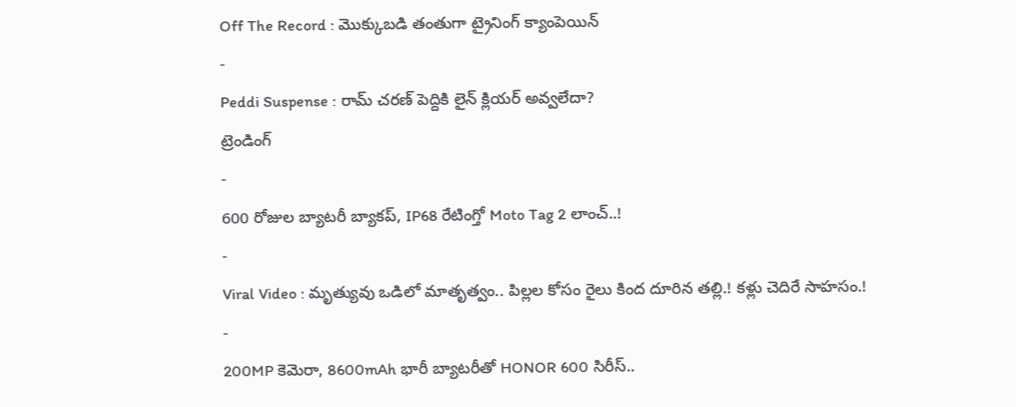Off The Record : మొక్కుబడి తంతుగా ట్రైనింగ్ క్యాంపెయిన్
-
Peddi Suspense : రామ్ చరణ్ పెద్దికి లైన్ క్లియర్ అవ్వలేదా?
ట్రెండింగ్
-
600 రోజుల బ్యాటరీ బ్యాకప్, IP68 రేటింగ్తో Moto Tag 2 లాంచ్..!
-
Viral Video : మృత్యువు ఒడిలో మాతృత్వం.. పిల్లల కోసం రైలు కింద దూరిన తల్లి.! కళ్లు చెదిరే సాహసం.!
-
200MP కెమెరా, 8600mAh భారీ బ్యాటరీతో HONOR 600 సిరీస్..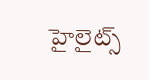హైలైట్స్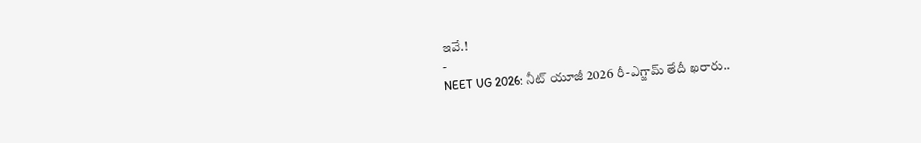ఇవే.!
-
NEET UG 2026: నీట్ యూజీ 2026 రీ-ఎగ్జామ్ తేదీ ఖరారు..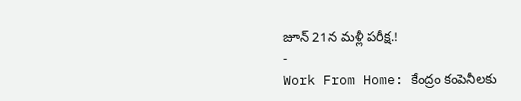జూన్ 21న మళ్లీ పరీక్ష.!
-
Work From Home: కేంద్రం కంపెనీలకు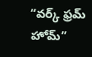“వర్క్ ఫ్రమ్ హోమ్”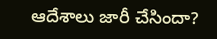ఆదేశాలు జారీ చేసిందా?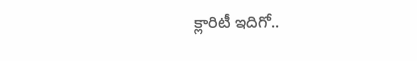క్లారిటీ ఇదిగో..